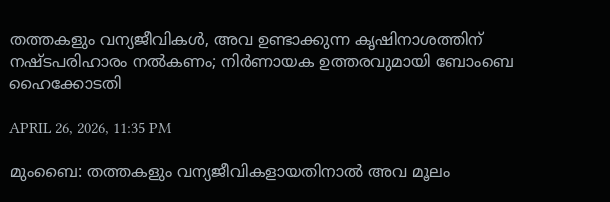തത്തകളും വന്യജീവികള്‍, അവ ഉണ്ടാക്കുന്ന കൃഷിനാശത്തിന് നഷ്ടപരിഹാരം നല്‍കണം; നിർണായക ഉത്തരവുമായി ബോംബെ ഹൈക്കോടതി

APRIL 26, 2026, 11:35 PM

മുംബൈ: തത്തകളും വന്യജീവികളായതിനാല്‍ അവ മൂലം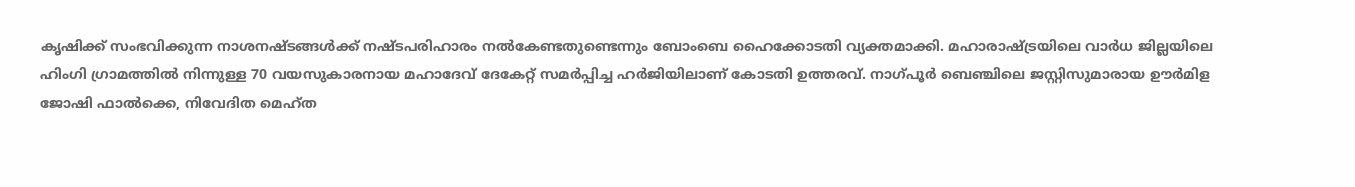കൃഷിക്ക് സംഭവിക്കുന്ന നാശനഷ്ടങ്ങള്‍ക്ക് നഷ്ടപരിഹാരം നല്‍കേണ്ടതുണ്ടെന്നും ബോംബെ ഹൈക്കോടതി വ്യക്തമാക്കി. മഹാരാഷ്ട്രയിലെ വാര്‍ധ ജില്ലയിലെ ഹിംഗി ഗ്രാമത്തില്‍ നിന്നുള്ള 70 വയസുകാരനായ മഹാദേവ് ദേകേറ്റ് സമര്‍പ്പിച്ച ഹര്‍ജിയിലാണ് കോടതി ഉത്തരവ്. നാഗ്പൂര്‍ ബെഞ്ചിലെ ജസ്റ്റിസുമാരായ ഊര്‍മിള ജോഷി ഫാല്‍ക്കെ, നിവേദിത മെഹ്ത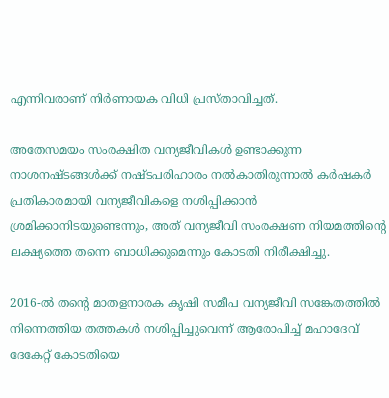എന്നിവരാണ് നിര്‍ണായക വിധി പ്രസ്താവിച്ചത്.

അതേസമയം സംരക്ഷിത വന്യജീവികള്‍ ഉണ്ടാക്കുന്ന നാശനഷ്ടങ്ങള്‍ക്ക് നഷ്ടപരിഹാരം നല്‍കാതിരുന്നാല്‍ കര്‍ഷകര്‍ പ്രതികാരമായി വന്യജീവികളെ നശിപ്പിക്കാന്‍ ശ്രമിക്കാനിടയുണ്ടെന്നും, അത് വന്യജീവി സംരക്ഷണ നിയമത്തിന്റെ ലക്ഷ്യത്തെ തന്നെ ബാധിക്കുമെന്നും കോടതി നിരീക്ഷിച്ചു.

2016-ല്‍ തന്റെ മാതളനാരക കൃഷി സമീപ വന്യജീവി സങ്കേതത്തില്‍ നിന്നെത്തിയ തത്തകള്‍ നശിപ്പിച്ചുവെന്ന് ആരോപിച്ച് മഹാദേവ് ദേകേറ്റ് കോടതിയെ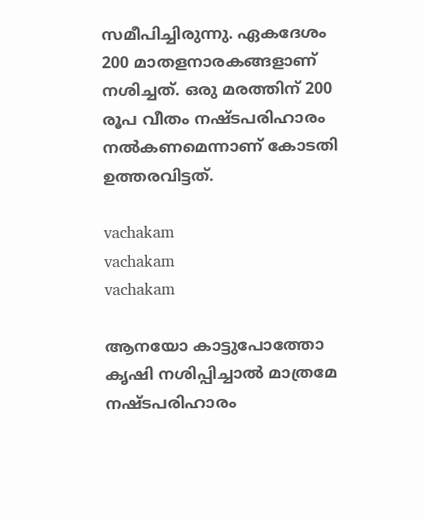സമീപിച്ചിരുന്നു. ഏകദേശം 200 മാതളനാരകങ്ങളാണ് നശിച്ചത്. ഒരു മരത്തിന് 200 രൂപ വീതം നഷ്ടപരിഹാരം നല്‍കണമെന്നാണ് കോടതി ഉത്തരവിട്ടത്.

vachakam
vachakam
vachakam

ആനയോ കാട്ടുപോത്തോ കൃഷി നശിപ്പിച്ചാല്‍ മാത്രമേ നഷ്ടപരിഹാരം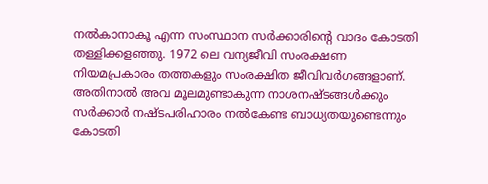നല്‍കാനാകൂ എന്ന സംസ്ഥാന സര്‍ക്കാരിന്റെ വാദം കോടതി തള്ളിക്കളഞ്ഞു. 1972 ലെ വന്യജീവി സംരക്ഷണ നിയമപ്രകാരം തത്തകളും സംരക്ഷിത ജീവിവര്‍ഗങ്ങളാണ്. അതിനാല്‍ അവ മൂലമുണ്ടാകുന്ന നാശനഷ്ടങ്ങള്‍ക്കും സര്‍ക്കാര്‍ നഷ്ടപരിഹാരം നല്‍കേണ്ട ബാധ്യതയുണ്ടെന്നും കോടതി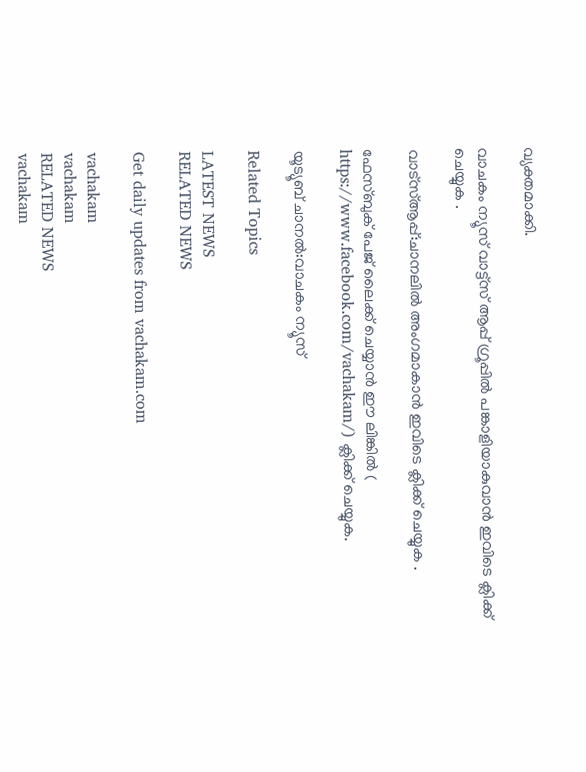വ്യക്തമാക്കി.

വാചകം ന്യൂസ് വാട്ട്സ് ആപ്പ് ഗ്രൂപ്പിൽ പങ്കാളിയാകുവാൻ ഇവിടെ ക്ലിക്ക് ചെയ്യുക .

വാട്സ്ആപ്പ്:ചാനലിൽ അംഗമാകാൻ ഇവിടെ ക്ലിക്ക് ചെയ്യുക .

ഫേസ്ബുക് പേജ് ലൈക്ക് ചെയ്യാൻ ഈ ലിങ്കിൽ (
https://www.facebook.com/vachakam/) ക്ലിക്ക് ചെയ്യുക.

യൂട്യൂബ് ചാനൽ:വാചകം ന്യൂസ്

Related Topics

LATEST NEWS
RELATED NEWS

Get daily updates from vachakam.com

vachakam
vachakam
RELATED NEWS
vachakam